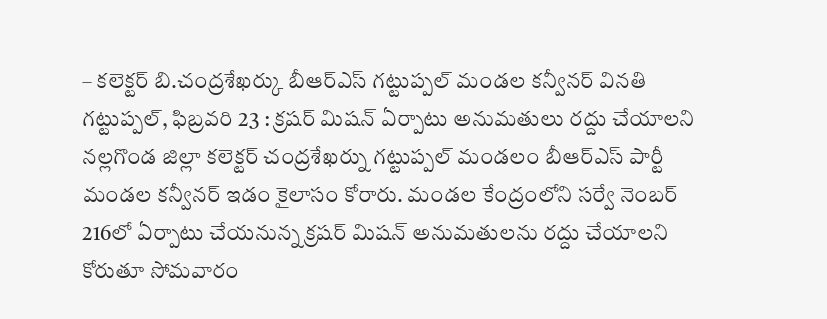– కలెక్టర్ బి.చంద్రశేఖర్కు బీఆర్ఎస్ గట్టుప్పల్ మండల కన్వీనర్ వినతి
గట్టుప్పల్, ఫిబ్రవరి 23 : క్రషర్ మిషన్ ఏర్పాటు అనుమతులు రద్దు చేయాలని నల్లగొండ జిల్లా కలెక్టర్ చంద్రశేఖర్ను గట్టుప్పల్ మండలం బీఆర్ఎస్ పార్టీ మండల కన్వీనర్ ఇడం కైలాసం కోరారు. మండల కేంద్రంలోని సర్వే నెంబర్ 216లో ఏర్పాటు చేయనున్న క్రషర్ మిషన్ అనుమతులను రద్దు చేయాలని కోరుతూ సోమవారం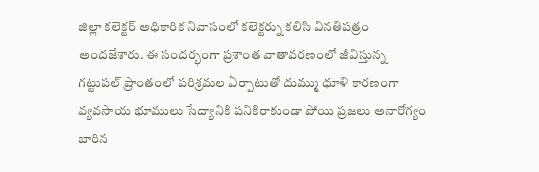జిల్లా కలెక్టర్ అధికారిక నివాసంలో కలెక్టర్ను కలిసి వినతిపత్రం అందజేశారు. ఈ సందర్భంగా ప్రశాంత వాతావరణంలో జీవిస్తున్న గట్టుపల్ ప్రాంతంలో పరిశ్రమల ఏర్పాటుతో దుమ్ము ధూళి కారణంగా వ్యవసాయ భూములు సేద్యానికి పనికిరాకుండా పోయి ప్రజలు అనారోగ్యం బారిన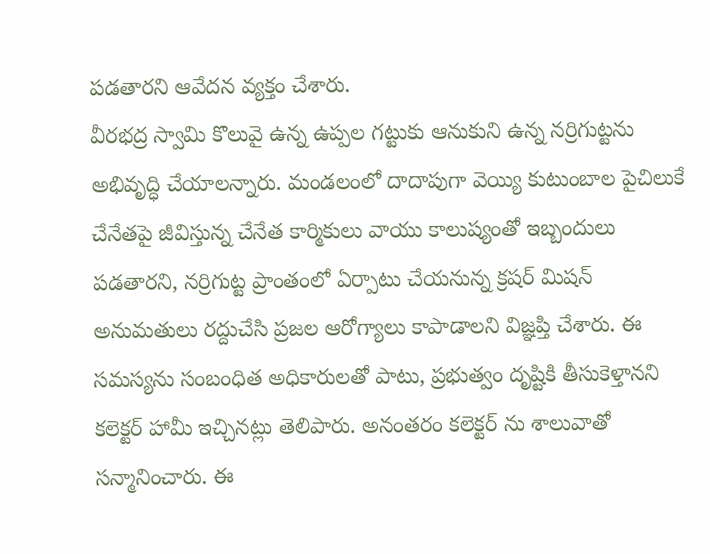పడతారని ఆవేదన వ్యక్తం చేశారు.
వీరభద్ర స్వామి కొలువై ఉన్న ఉప్పల గట్టుకు ఆనుకుని ఉన్న నర్రిగుట్టను అభివృద్ధి చేయాలన్నారు. మండలంలో దాదాపుగా వెయ్యి కుటుంబాల పైచిలుకే చేనేతపై జీవిస్తున్న చేనేత కార్మికులు వాయు కాలుష్యంతో ఇబ్బందులు పడతారని, నర్రిగుట్ట ప్రాంతంలో ఏర్పాటు చేయనున్న క్రషర్ మిషన్ అనుమతులు రద్దుచేసి ప్రజల ఆరోగ్యాలు కాపాడాలని విజ్ఞప్తి చేశారు. ఈ సమస్యను సంబంధిత అధికారులతో పాటు, ప్రభుత్వం దృష్టికి తీసుకెళ్తానని కలెక్టర్ హామీ ఇచ్చినట్లు తెలిపారు. అనంతరం కలెక్టర్ ను శాలువాతో సన్మానించారు. ఈ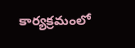కార్యక్రమంలో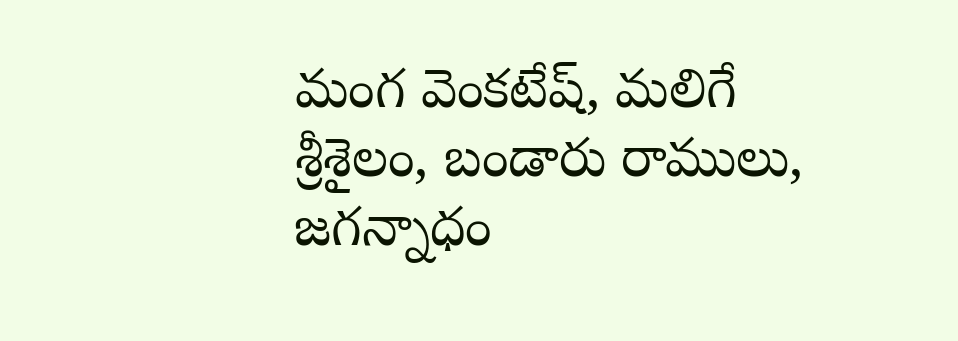మంగ వెంకటేష్, మలిగే శ్రీశైలం, బండారు రాములు, జగన్నాధం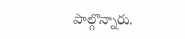పాల్గొన్నారు.